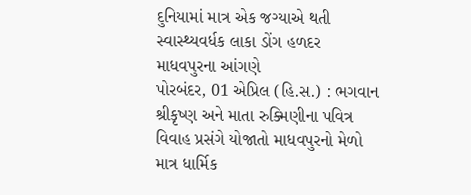દુનિયામાં માત્ર એક જગ્યાએ થતી સ્વાસ્થ્યવર્ધક લાકા ડોંગ હળદર માધવપુરના આંગણે
પોરબંદર, 01 એપ્રિલ (હિ.સ.) : ભગવાન શ્રીકૃષ્ણ અને માતા રુક્મિણીના પવિત્ર વિવાહ પ્રસંગે યોજાતો માધવપુરનો મેળો માત્ર ધાર્મિક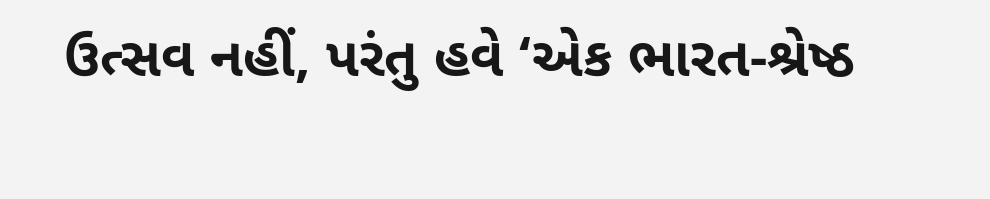ઉત્સવ નહીં, પરંતુ હવે ‘એક ભારત-શ્રેષ્ઠ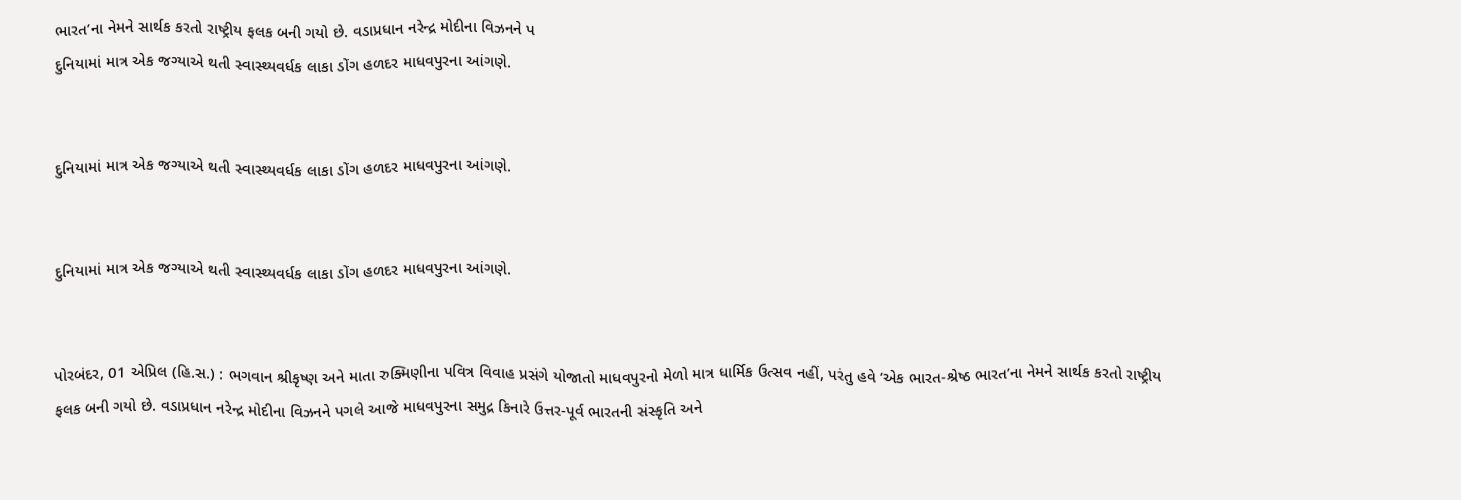ભારત’ના નેમને સાર્થક કરતો રાષ્ટ્રીય ફલક બની ગયો છે. વડાપ્રધાન નરેન્દ્ર મોદીના વિઝનને પ
દુનિયામાં માત્ર એક જગ્યાએ થતી સ્વાસ્થ્યવર્ધક લાકા ડોંગ હળદર માધવપુરના આંગણે.


દુનિયામાં માત્ર એક જગ્યાએ થતી સ્વાસ્થ્યવર્ધક લાકા ડોંગ હળદર માધવપુરના આંગણે.


દુનિયામાં માત્ર એક જગ્યાએ થતી સ્વાસ્થ્યવર્ધક લાકા ડોંગ હળદર માધવપુરના આંગણે.


પોરબંદર, 01 એપ્રિલ (હિ.સ.) : ભગવાન શ્રીકૃષ્ણ અને માતા રુક્મિણીના પવિત્ર વિવાહ પ્રસંગે યોજાતો માધવપુરનો મેળો માત્ર ધાર્મિક ઉત્સવ નહીં, પરંતુ હવે ‘એક ભારત-શ્રેષ્ઠ ભારત’ના નેમને સાર્થક કરતો રાષ્ટ્રીય ફલક બની ગયો છે. વડાપ્રધાન નરેન્દ્ર મોદીના વિઝનને પગલે આજે માધવપુરના સમુદ્ર કિનારે ઉત્તર-પૂર્વ ભારતની સંસ્કૃતિ અને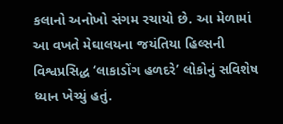કલાનો અનોખો સંગમ રચાયો છે. આ મેળામાં આ વખતે મેઘાલયના જયંતિયા હિલ્સની વિશ્વપ્રસિદ્ધ ‘લાકાડોંગ હળદરે’ લોકોનું સવિશેષ ધ્યાન ખેચ્યું હતું.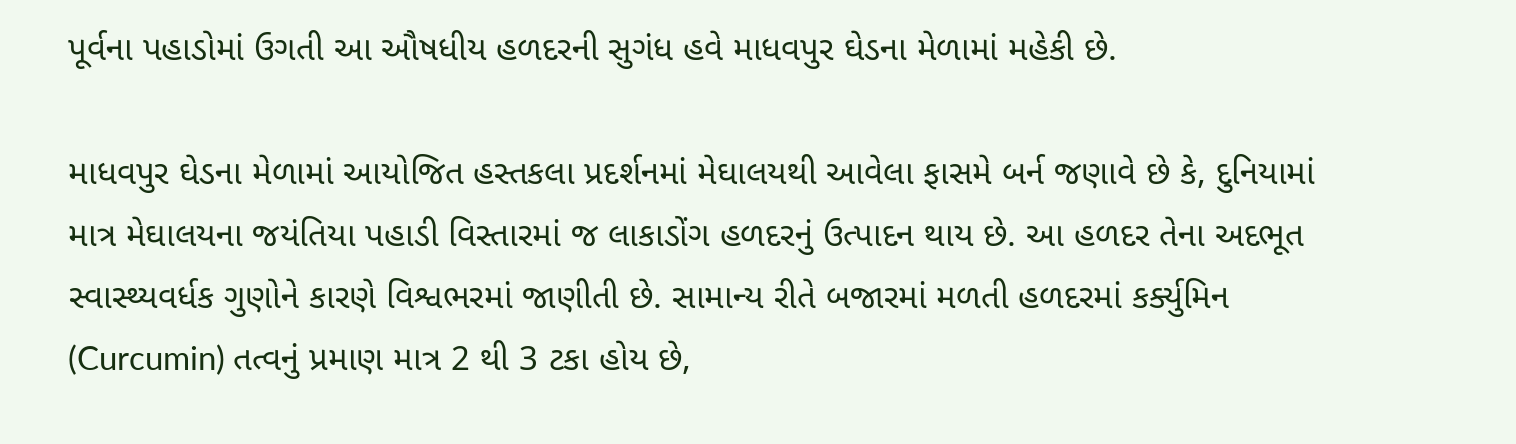પૂર્વના પહાડોમાં ઉગતી આ ઔષધીય હળદરની સુગંધ હવે માધવપુર ઘેડના મેળામાં મહેકી છે.

માધવપુર ઘેડના મેળામાં આયોજિત હસ્તકલા પ્રદર્શનમાં મેઘાલયથી આવેલા ફાસમે બર્ન જણાવે છે કે, દુનિયામાં માત્ર મેઘાલયના જયંતિયા પહાડી વિસ્તારમાં જ લાકાડોંગ હળદરનું ઉત્પાદન થાય છે. આ હળદર તેના અદભૂત સ્વાસ્થ્યવર્ધક ગુણોને કારણે વિશ્વભરમાં જાણીતી છે. સામાન્ય રીતે બજારમાં મળતી હળદરમાં કર્ક્યુમિન (Curcumin) તત્વનું પ્રમાણ માત્ર 2 થી 3 ટકા હોય છે,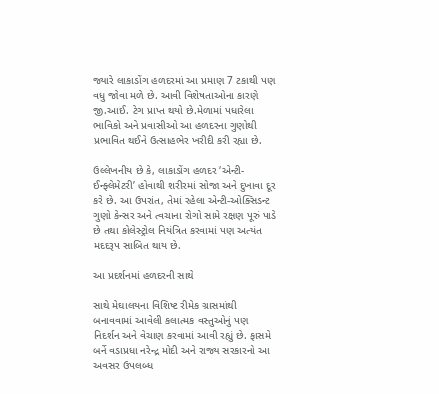જ્યારે લાકાડોંગ હળદરમાં આ પ્રમાણ 7 ટકાથી પણ વધુ જોવા મળે છે. આવી વિશેષતાઓના કારણે જી.આઈ. ટેગ પ્રાપ્ત થયો છે.મેળામાં પધારેલા ભાવિકો અને પ્રવાસીઓ આ હળદરના ગુણોથી પ્રભાવિત થઈને ઉત્સાહભેર ખરીદી કરી રહ્યા છે.

ઉલ્લેખનીય છે કે, લાકાડોંગ હળદર ‘એન્ટી-ઈન્ફ્લેમેટરી’ હોવાથી શરીરમાં સોજા અને દુખાવા દૂર કરે છે. આ ઉપરાંત, તેમાં રહેલા એન્ટી-ઓક્સિડન્ટ ગુણો કેન્સર અને ત્વચાના રોગો સામે રક્ષણ પૂરું પાડે છે તથા કોલેસ્ટ્રોલ નિયંત્રિત કરવામાં પણ અત્યંત મદદરૂપ સાબિત થાય છે.

આ પ્રદર્શનમાં હળદરની સાથે

સાથે મેઘાલયના વિશિષ્ટ રીમેક ગ્રાસમાંથી બનાવવામાં આવેલી કલાત્મક વસ્તુઓનું પણ નિદર્શન અને વેચાણ કરવામાં આવી રહ્યું છે. ફાસમે બર્ને વડાપ્રધા નરેન્દ્ર મોદી અને રાજ્ય સરકારનો આ અવસર ઉપલબ્ધ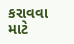કરાવવા માટે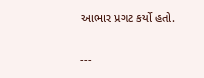આભાર પ્રગટ કર્યો હતો.

---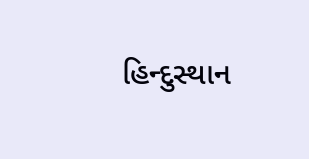હિન્દુસ્થાન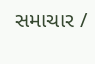સમાચાર /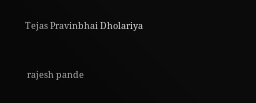Tejas Pravinbhai Dholariya


 rajesh pande